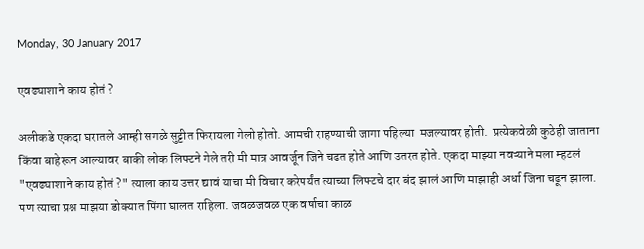Monday, 30 January 2017

एवढ्याशाने काय होतं ?

अलीकडे एकदा घरातले आम्ही सगळे सुट्टीत फिरायला गेलो होतो. आमची राहण्याची जागा पहिल्या  मजल्यावर होती.  प्रत्येकवेळी कुठेही जाताना किंवा बाहेरून आल्यावर बाकी लोक लिफ्टने गेले तरी मी मात्र आवर्जून जिने चढत होते आणि उतरत होते. एकदा माझ्या नवऱ्याने मला म्हटलं "एवढ्याशाने काय होतं ?" त्याला काय उत्तर द्यावं याचा मी विचार करेपर्यंत त्याच्या लिफ्टचे दार बंद झालं आणि माझाही अर्धा जिना चढून झाला. पण त्याचा प्रश्न माझया डोक्यात पिंगा घालत राहिला. जवळजवळ एक वर्षाचा काळ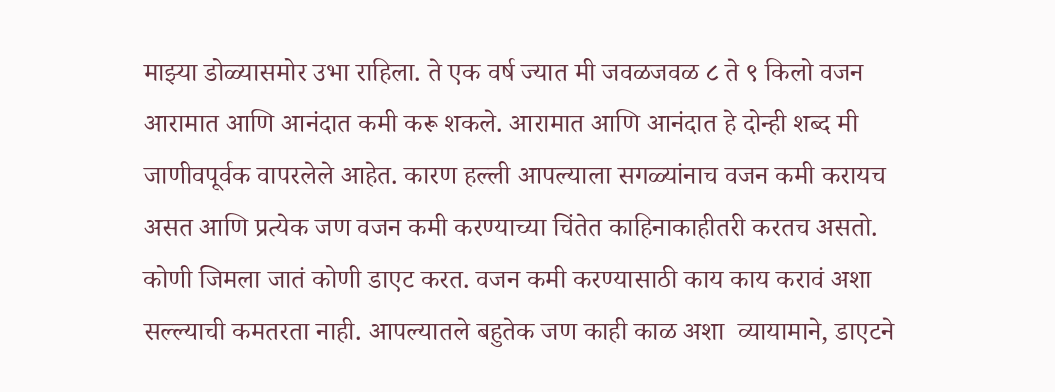माझ्या डोळ्यासमोर उभा राहिला. ते एक वर्ष ज्यात मी जवळजवळ ८ ते ९ किलो वजन आरामात आणि आनंदात कमी करू शकले. आरामात आणि आनंदात हे दोन्ही शब्द मी जाणीवपूर्वक वापरलेले आहेत. कारण हल्ली आपल्याला सगळ्यांनाच वजन कमी करायच असत आणि प्रत्येक जण वजन कमी करण्याच्या चिंतेत काहिनाकाहीतरी करतच असतो. कोणी जिमला जातं कोणी डाएट करत. वजन कमी करण्यासाठी काय काय करावं अशा  सल्ल्याची कमतरता नाही. आपल्यातले बहुतेक जण काही काळ अशा  व्यायामाने, डाएटने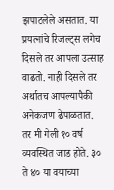झपाटलेले असतात. या प्रयत्नांचे रिजल्ट्स लगेच दिसले तर आपला उत्साह वाढतो. नाही दिसले तर अर्थातच आपल्यापैकी अनेकजण ढेपाळतात.
तर मी गेली १० वर्ष व्यवस्थित जाड होते. ३० ते ४० या वयाच्या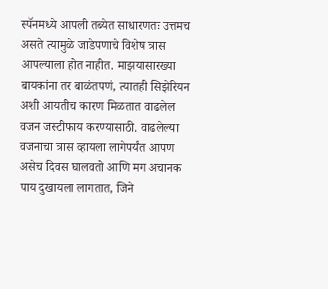स्पॅनमध्ये आपली तब्येत साधारणतः उत्तमच असते त्यामुळे जाडेपणाचे विशेष त्रास आपल्याला होत नाहीत. माझयासारख्या बायकांना तर बाळंतपणं, त्यातही सिझेरियन अशी आयतीच कारण मिळतात वाढलेल वजन जस्टीफाय करण्यासाठी. वाढलेल्या वजनाचा त्रास व्हायला लागेपर्यंत आपण असेच दिवस घालवतो आणि मग अचानक पाय दुखायला लागतात, जिने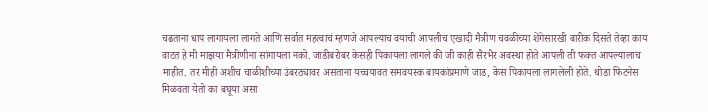चढताना धाप लागायला लागते आणि सर्वात महत्वाचं म्हणजे आपल्याच वयाची आपलीच एखादी मैत्रीण चवळीच्या शेंगेसारखी बारीक दिसते तेव्हा काय वाटत हे मी माझया मैत्रीणीना सांगायला नको. जाडीबरोबर केसही पिकायला लागले की जी काही सैरभैर अवस्था होते आपली ती फक्त आपल्यालाच माहीत. तर मीही अशीच चाळीशीच्या उंबरठ्यावर असताना यच्चयावत समवयस्क बायकांप्रमाणे जाड, केस पिकायला लागलेली होते. थोडा फिटनेस मिळवता येतो का बघूया असा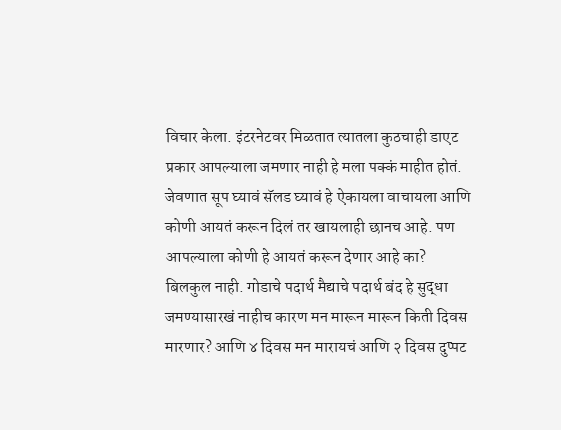विचार केला. इंटरनेटवर मिळतात त्यातला कुठचाही डाएट प्रकार आपल्याला जमणार नाही हे मला पक्कं माहीत होतं. जेवणात सूप घ्यावं सॅलड घ्यावं हे ऐकायला वाचायला आणि कोणी आयतं करून दिलं तर खायलाही छानच आहे. पण आपल्याला कोणी हे आयतं करून देणार आहे का? बिलकुल नाही. गोडाचे पदार्थ मैद्याचे पदार्थ बंद हे सुद्धा जमण्यासारखं नाहीच कारण मन मारून मारून किती दिवस मारणार? आणि ४ दिवस मन मारायचं आणि २ दिवस दुप्पट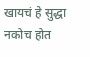खायचं हे सुद्धा नकोच होत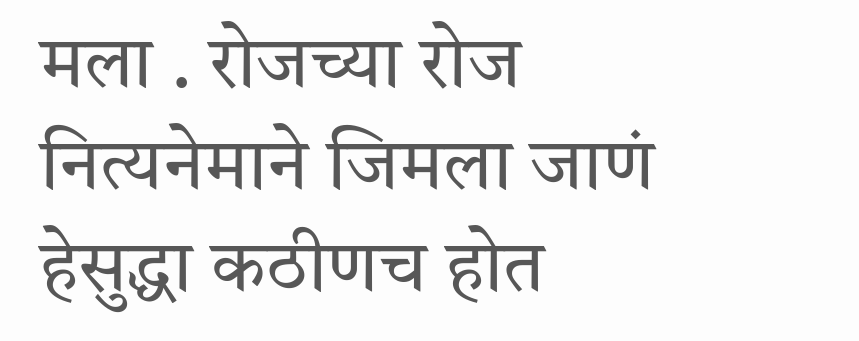मला . रोजच्या रोज नित्यनेमाने जिमला जाणं हेसुद्धा कठीणच होत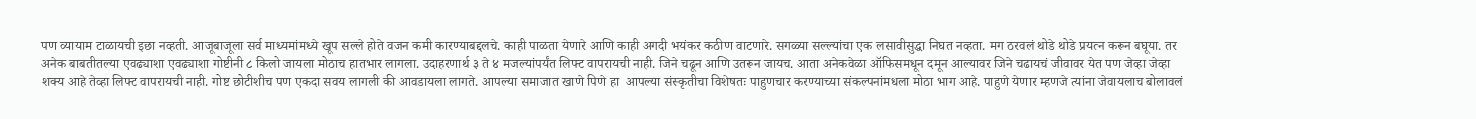पण व्यायाम टाळायची इछा नव्हती. आजूबाजूला सर्व माध्यमांमध्ये खूप सल्ले होते वजन कमी कारण्याबद्दलचे. काही पाळता येणारे आणि काही अगदी भयंकर कठीण वाटणारे. सगळ्या सल्ल्यांचा एक लसावीसुद्धा निघत नव्हता. मग ठरवलं थोडे थोडे प्रयत्न करून बघूया. तर अनेक बाबतीतल्या एवढ्याशा एवढ्याशा गोष्टीनी ८ किलो जायला मोठाच हातभार लागला. उदाहरणार्थ ३ ते ४ मजल्यांपर्यंत लिफ्ट वापरायची नाही. जिने चढून आणि उतरून जायच. आता अनेकवेळा ऑफिसमधून दमून आल्यावर जिने चढायचं जीवावर येत पण जेव्हा जेव्हा शक्य आहे तेव्हा लिफ्ट वापरायची नाही. गोष्ट छोटीशीच पण एकदा सवय लागली की आवडायला लागते. आपल्या समाजात खाणे पिणे हा  आपल्या संस्कृतीचा विशेषतः पाहुणचार करण्याच्या संकल्पनांमधला मोठा भाग आहे. पाहुणे येणार म्हणजे त्यांना जेवायलाच बोलावलं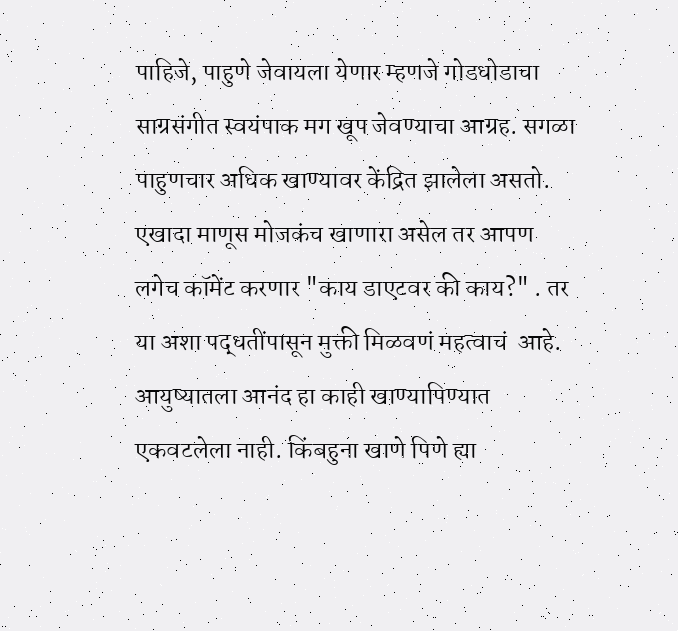पाहिजे, पाहुणे जेवायला येणार म्हणजे गोडधोडाचा साग्रसंगीत स्वयंपाक मग खूप जेवण्याचा आग्रह. सगळा पाहुणचार अधिक खाण्यावर केंद्रित झालेला असतो. एखादा माणूस मोजकंच खाणारा असेल तर आपण लगेच कॉमेंट करणार "काय डाएटवर की काय?" . तर या अशा पद्धतींपासून मुक्ती मिळवणं महत्वाचं  आहे. आयुष्यातला आनंद हा काही खाण्यापिण्यात एकवटलेला नाही. किंबहुना खाणे पिणे ह्या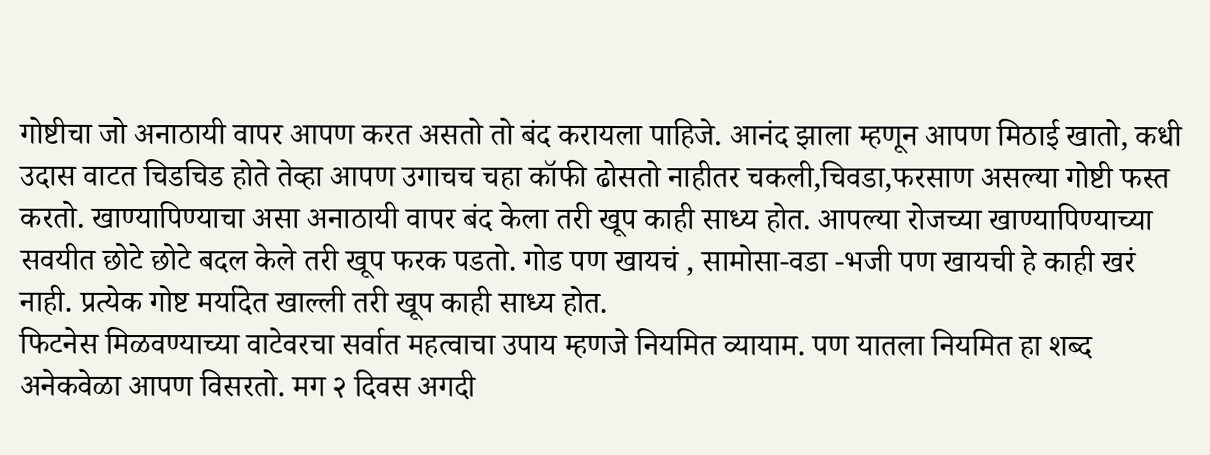गोष्टीचा जो अनाठायी वापर आपण करत असतो तो बंद करायला पाहिजे. आनंद झाला म्हणून आपण मिठाई खातो, कधी उदास वाटत चिडचिड होते तेव्हा आपण उगाचच चहा कॉफी ढोसतो नाहीतर चकली,चिवडा,फरसाण असल्या गोष्टी फस्त करतो. खाण्यापिण्याचा असा अनाठायी वापर बंद केला तरी खूप काही साध्य होत. आपल्या रोजच्या खाण्यापिण्याच्या सवयीत छोटे छोटे बदल केले तरी खूप फरक पडतो. गोड पण खायचं , सामोसा-वडा -भजी पण खायची हे काही खरं नाही. प्रत्येक गोष्ट मर्यादेत खाल्ली तरी खूप काही साध्य होत.
फिटनेस मिळवण्याच्या वाटेवरचा सर्वात महत्वाचा उपाय म्हणजे नियमित व्यायाम. पण यातला नियमित हा शब्द अनेकवेळा आपण विसरतो. मग २ दिवस अगदी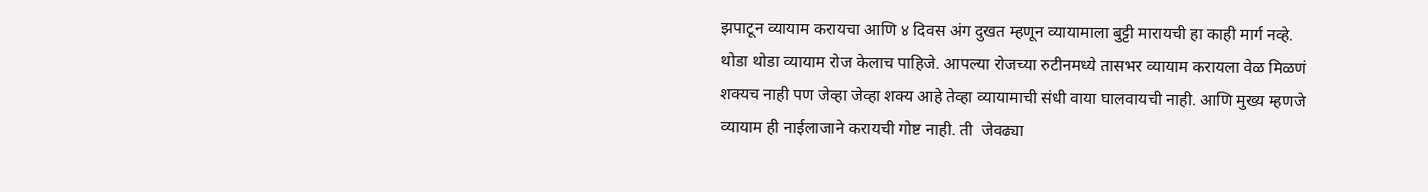झपाटून व्यायाम करायचा आणि ४ दिवस अंग दुखत म्हणून व्यायामाला बुट्टी मारायची हा काही मार्ग नव्हे. थोडा थोडा व्यायाम रोज केलाच पाहिजे. आपल्या रोजच्या रुटीनमध्ये तासभर व्यायाम करायला वेळ मिळणं शक्यच नाही पण जेव्हा जेव्हा शक्य आहे तेव्हा व्यायामाची संधी वाया घालवायची नाही. आणि मुख्य म्हणजे व्यायाम ही नाईलाजाने करायची गोष्ट नाही. ती  जेवढ्या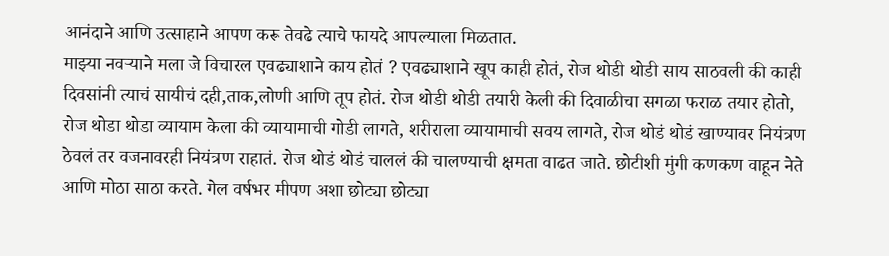आनंदाने आणि उत्साहाने आपण करू तेवढे त्याचे फायदे आपल्याला मिळतात.
माझ्या नवऱ्याने मला जे विचारल एवढ्याशाने काय होतं ? एवढ्याशाने खूप काही होतं, रोज थोडी थोडी साय साठवली की काही दिवसांनी त्याचं सायीचं दही,ताक,लोणी आणि तूप होतं. रोज थोडी थोडी तयारी केली की दिवाळीचा सगळा फराळ तयार होतो, रोज थोडा थोडा व्यायाम केला की व्यायामाची गोडी लागते, शरीराला व्यायामाची सवय लागते, रोज थोडं थोडं खाण्यावर नियंत्रण ठेवलं तर वजनावरही नियंत्रण राहातं. रोज थोडं थोडं चाललं की चालण्याची क्षमता वाढत जाते. छोटीशी मुंगी कणकण वाहून नेते आणि मोठा साठा करते. गेल वर्षभर मीपण अशा छोट्या छोट्या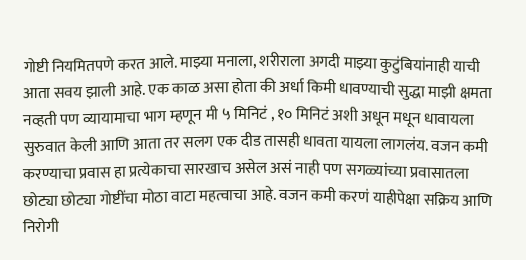गोष्टी नियमितपणे करत आले. माझ्या मनाला, शरीराला अगदी माझ्या कुटुंबियांनाही याची आता सवय झाली आहे. एक काळ असा होता की अर्धा किमी धावण्याची सुद्धा माझी क्षमता नव्हती पण व्यायामाचा भाग म्हणून मी ५ मिनिटं , १० मिनिटं अशी अधून मधून धावायला सुरुवात केली आणि आता तर सलग एक दीड तासही धावता यायला लागलंय. वजन कमी करण्याचा प्रवास हा प्रत्येकाचा सारखाच असेल असं नाही पण सगळ्यांच्या प्रवासातला छोट्या छोट्या गोष्टींचा मोठा वाटा महत्वाचा आहे. वजन कमी करणं याहीपेक्षा सक्रिय आणि निरोगी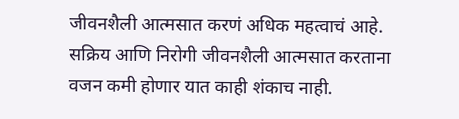जीवनशैली आत्मसात करणं अधिक महत्वाचं आहे. सक्रिय आणि निरोगी जीवनशैली आत्मसात करताना वजन कमी होणार यात काही शंकाच नाही.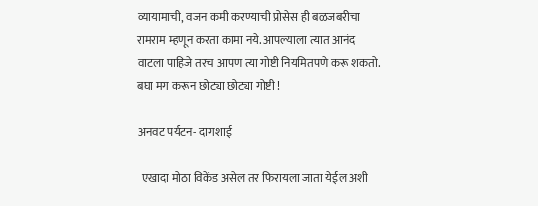व्यायामाची, वजन कमी करण्याची प्रोसेस ही बळजबरीचा रामराम म्हणून करता कामा नये. आपल्याला त्यात आनंद वाटला पाहिजे तरच आपण त्या गोष्टी नियमितपणे करू शकतो. बघा मग करून छोट्या छोट्या गोष्टी !

अनवट पर्यटन- दागशाई

  एखादा मोठा विकेंड असेल तर फिरायला जाता येईल अशी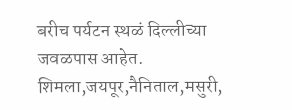बरीच पर्यटन स्थळं दिल्लीच्या जवळपास आहेत. शिमला,जयपूर,नैनिताल,मसुरी,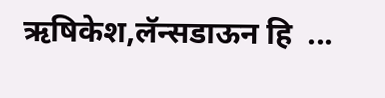ऋषिकेश,लॅन्सडाऊन हि  ...